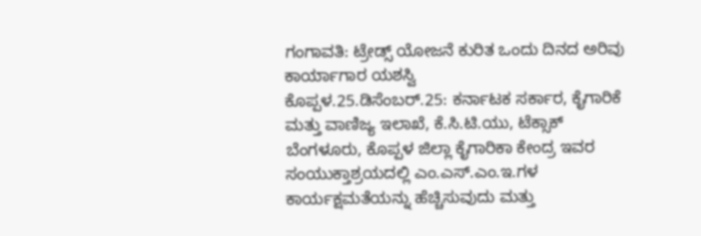ಗಂಗಾವತಿ: ಟ್ರೇಡ್ಸ್ ಯೋಜನೆ ಕುರಿತ ಒಂದು ದಿನದ ಅರಿವು ಕಾರ್ಯಾಗಾರ ಯಶಸ್ವಿ
ಕೊಪ್ಪಳ.25.ಡಿಸೆಂಬರ್.25: ಕರ್ನಾಟಕ ಸರ್ಕಾರ, ಕೈಗಾರಿಕೆ ಮತ್ತು ವಾಣಿಜ್ಯ ಇಲಾಖೆ, ಕೆ.ಸಿ.ಟಿ.ಯು, ಟೆಕ್ಸಾಕ್ ಬೆಂಗಳೂರು, ಕೊಪ್ಪಳ ಜಿಲ್ಲಾ ಕೈಗಾರಿಕಾ ಕೇಂದ್ರ ಇವರ ಸಂಯುಕ್ತಾಶ್ರಯದಲ್ಲಿ ಎಂ.ಎಸ್.ಎಂ.ಇ.ಗಳ ಕಾರ್ಯಕ್ಷಮತೆಯನ್ನು ಹೆಚ್ಚಿಸುವುದು ಮತ್ತು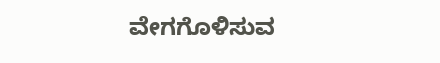ವೇಗಗೊಳಿಸುವ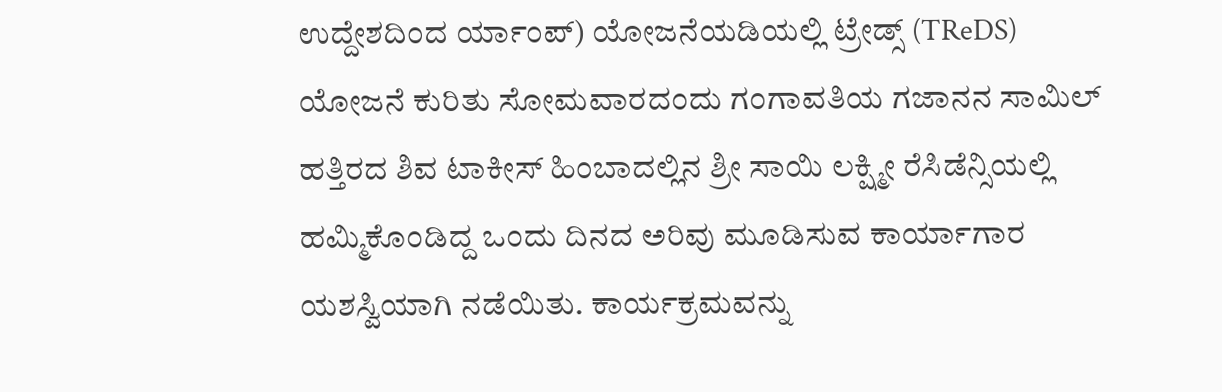ಉದ್ದೇಶದಿಂದ ರ್ಯಾಂಪ್) ಯೋಜನೆಯಡಿಯಲ್ಲಿ ಟ್ರೇಡ್ಸ್ (TReDS) ಯೋಜನೆ ಕುರಿತು ಸೋಮವಾರದಂದು ಗಂಗಾವತಿಯ ಗಜಾನನ ಸಾಮಿಲ್ ಹತ್ತಿರದ ಶಿವ ಟಾಕೀಸ್ ಹಿಂಬಾದಲ್ಲಿನ ಶ್ರೀ ಸಾಯಿ ಲಕ್ಷ್ಮೀ ರೆಸಿಡೆನ್ಸಿಯಲ್ಲಿ ಹಮ್ಮಿಕೊಂಡಿದ್ದ ಒಂದು ದಿನದ ಅರಿವು ಮೂಡಿಸುವ ಕಾರ್ಯಾಗಾರ ಯಶಸ್ವಿಯಾಗಿ ನಡೆಯಿತು. ಕಾರ್ಯಕ್ರಮವನ್ನು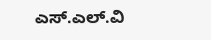ಎಸ್.ಎಲ್.ವಿ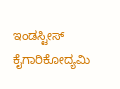ಇಂಡಸ್ಟೀಸ್ ಕೈಗಾರಿಕೋದ್ಯಮಿ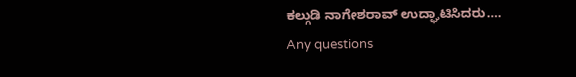ಕಲ್ಗುಡಿ ನಾಗೇಶರಾವ್ ಉದ್ಘಾಟಿಸಿದರು….
Any questions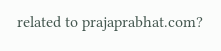related to prajaprabhat.com?